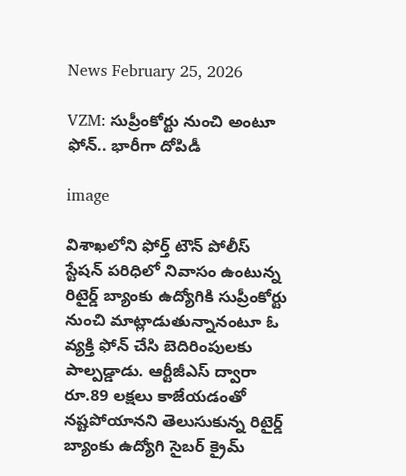News February 25, 2026

VZM: సుప్రీంకోర్టు నుంచి అంటూ ఫోన్.. భారీగా దోపిడీ

image

విశాఖలోని ఫోర్త్ టౌన్ పోలీస్ స్టేషన్ పరిధిలో నివాసం ఉంటున్న రిటైర్డ్ బ్యాంకు ఉద్యోగి‌కి సుప్రీంకోర్టు నుంచి మాట్లాడుతున్నానంటూ ఓ వ్యక్తి ఫోన్ చేసి బెదిరింపులకు పాల్పడ్డాడు. ఆర్టీజీఎస్ ద్వారా రూ.89 లక్షలు కాజేయడంతో నష్టపోయానని తెలుసుకున్న రిటైర్డ్ బ్యాంకు ఉద్యోగి సైబర్ క్రైమ్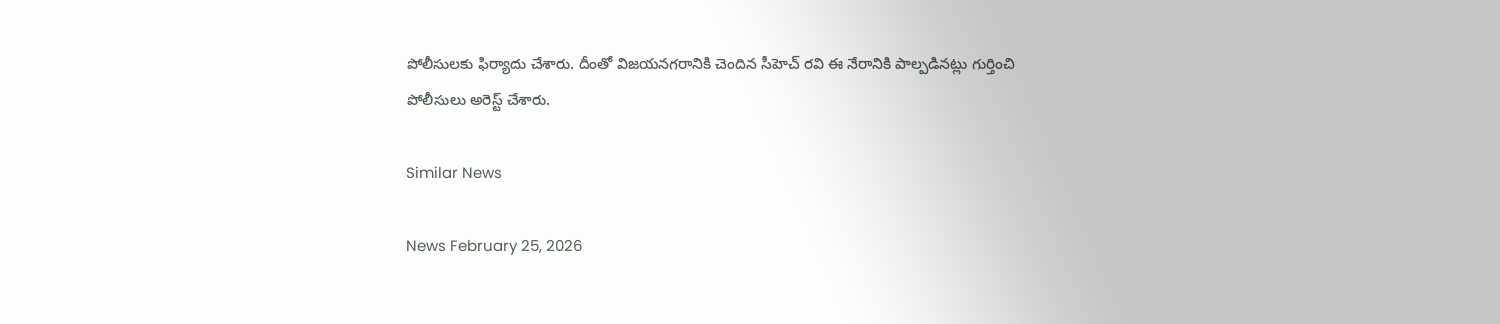పోలీసులకు ఫిర్యాదు చేశారు. దీంతో విజయనగరానికి చెందిన సీహెచ్ రవి ఈ నేరానికి పాల్పడినట్లు గుర్తించి పోలీసులు అరెస్ట్ చేశారు.

Similar News

News February 25, 2026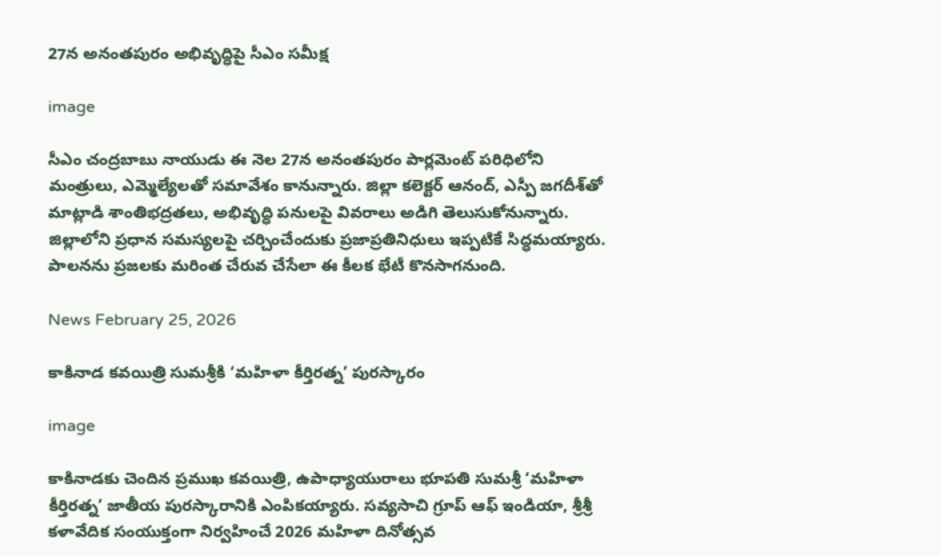27న అనంతపురం అభివృద్ధిపై సీఎం సమీక్ష

image

సీఎం చంద్రబాబు నాయుడు ఈ నెల 27న అనంతపురం పార్లమెంట్ పరిధిలోని మంత్రులు, ఎమ్మెల్యేలతో సమావేశం కానున్నారు. జిల్లా కలెక్టర్ ఆనంద్, ఎస్పీ జగదీశ్‌తో మాట్లాడి శాంతిభద్రతలు, అభివృద్ధి పనులపై వివరాలు అడిగి తెలుసుకోనున్నారు. జిల్లాలోని ప్రధాన సమస్యలపై చర్చించేందుకు ప్రజాప్రతినిధులు ఇప్పటికే సిద్ధమయ్యారు. పాలనను ప్రజలకు మరింత చేరువ చేసేలా ఈ కీలక భేటీ కొనసాగనుంది.

News February 25, 2026

కాకినాడ కవయిత్రి సుమశ్రీకి ‘మహిళా కీర్తిరత్న’ పురస్కారం

image

కాకినాడకు చెందిన ప్రముఖ కవయిత్రి, ఉపాధ్యాయురాలు భూపతి సుమశ్రీ ‘మహిళా కీర్తిరత్న’ జాతీయ పురస్కారానికి ఎంపికయ్యారు. సవ్యసాచి గ్రూప్ ఆఫ్ ఇండియా, శ్రీశ్రీ కళావేదిక సంయుక్తంగా నిర్వహించే 2026 మహిళా దినోత్సవ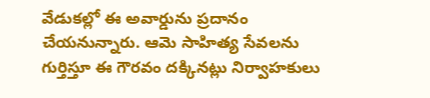వేడుకల్లో ఈ అవార్డును ప్రదానం చేయనున్నారు. ఆమె సాహిత్య సేవలను గుర్తిస్తూ ఈ గౌరవం దక్కినట్లు నిర్వాహకులు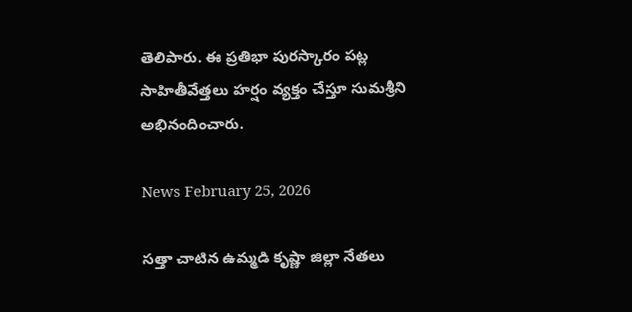తెలిపారు. ఈ ప్రతిభా పురస్కారం పట్ల సాహితీవేత్తలు హర్షం వ్యక్తం చేస్తూ సుమశ్రీని అభినందించారు.

News February 25, 2026

సత్తా చాటిన ఉమ్మడి కృష్ణా జిల్లా నేతలు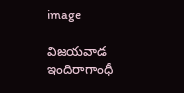image

విజయవాడ ఇందిరాగాంధీ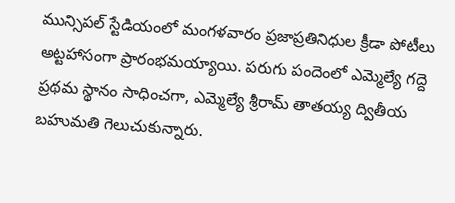మున్సిపల్ స్టేడియంలో మంగళవారం ప్రజాప్రతినిధుల క్రీడా పోటీలు అట్టహాసంగా ప్రారంభమయ్యాయి. పరుగు పందెంలో ఎమ్మెల్యే గద్దె ప్రథమ స్థానం సాధించగా, ఎమ్మెల్యే శ్రీరామ్ తాతయ్య ద్వితీయ బహుమతి గెలుచుకున్నారు.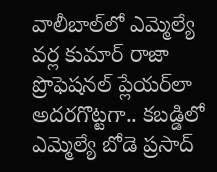వాలీబాల్‌లో ఎమ్మెల్యే వర్ల కుమార్ రాజా ప్రొఫెషనల్ ప్లేయర్‌లా అదరగొట్టగా.. కబడ్డిలో ఎమ్మెల్యే బోడె ప్రసాద్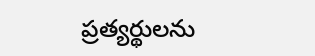ప్రత్యర్థులను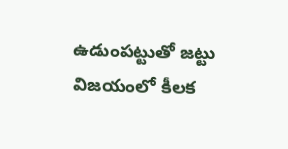ఉడుంపట్టుతో జట్టు విజయంలో కీలక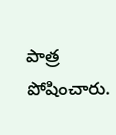పాత్ర పోషించారు.